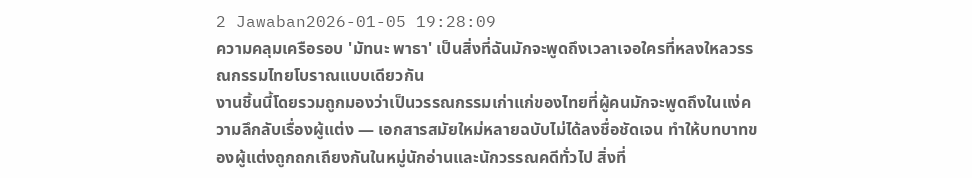2 Jawaban2026-01-05 19:28:09
ความคลุมเครือรอบ 'มัทนะ พาธา' เป็นสิ่งที่ฉันมักจะพูดถึงเวลาเจอใครที่หลงใหลวรรณกรรมไทยโบราณแบบเดียวกัน
งานชิ้นนี้โดยรวมถูกมองว่าเป็นวรรณกรรมเก่าแก่ของไทยที่ผู้คนมักจะพูดถึงในแง่ความลึกลับเรื่องผู้แต่ง — เอกสารสมัยใหม่หลายฉบับไม่ได้ลงชื่อชัดเจน ทำให้บทบาทของผู้แต่งถูกถกเถียงกันในหมู่นักอ่านและนักวรรณคดีทั่วไป สิ่งที่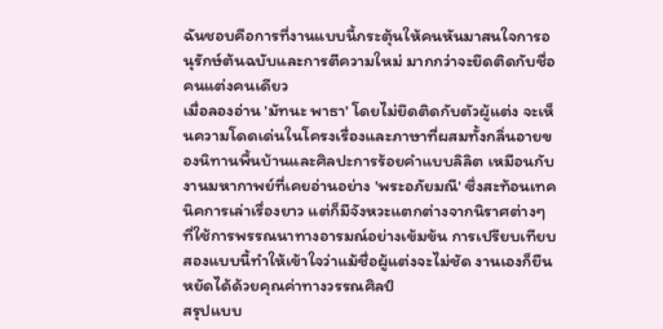ฉันชอบคือการที่งานแบบนี้กระตุ้นให้คนหันมาสนใจการอนุรักษ์ต้นฉบับและการตีความใหม่ มากกว่าจะยึดติดกับชื่อคนแต่งคนเดียว
เมื่อลองอ่าน 'มัทนะ พาธา' โดยไม่ยึดติดกับตัวผู้แต่ง จะเห็นความโดดเด่นในโครงเรื่องและภาษาที่ผสมทั้งกลิ่นอายของนิทานพื้นบ้านและศิลปะการร้อยคำแบบลิลิต เหมือนกับงานมหากาพย์ที่เคยอ่านอย่าง 'พระอภัยมณี' ซึ่งสะท้อนเทคนิคการเล่าเรื่องยาว แต่ก็มีจังหวะแตกต่างจากนิราศต่างๆ ที่ใช้การพรรณนาทางอารมณ์อย่างเข้มข้น การเปรียบเทียบสองแบบนี้ทำให้เข้าใจว่าแม้ชื่อผู้แต่งจะไม่ชัด งานเองก็ยืนหยัดได้ด้วยคุณค่าทางวรรณศิลป์
สรุปแบบ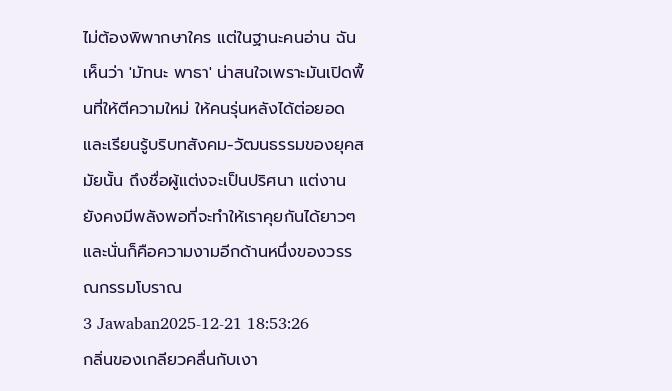ไม่ต้องพิพากษาใคร แต่ในฐานะคนอ่าน ฉันเห็นว่า 'มัทนะ พาธา' น่าสนใจเพราะมันเปิดพื้นที่ให้ตีความใหม่ ให้คนรุ่นหลังได้ต่อยอดและเรียนรู้บริบทสังคม-วัฒนธรรมของยุคสมัยนั้น ถึงชื่อผู้แต่งจะเป็นปริศนา แต่งานยังคงมีพลังพอที่จะทำให้เราคุยกันได้ยาวๆ และนั่นก็คือความงามอีกด้านหนึ่งของวรรณกรรมโบราณ
3 Jawaban2025-12-21 18:53:26
กลิ่นของเกลียวคลื่นกับเงา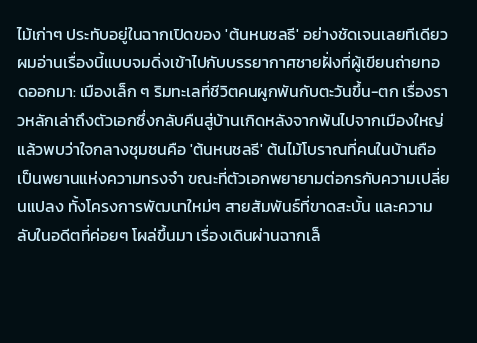ไม้เก่าๆ ประทับอยู่ในฉากเปิดของ 'ต้นหนชลธี' อย่างชัดเจนเลยทีเดียว
ผมอ่านเรื่องนี้แบบจมดิ่งเข้าไปกับบรรยากาศชายฝั่งที่ผู้เขียนถ่ายทอดออกมา: เมืองเล็ก ๆ ริมทะเลที่ชีวิตคนผูกพันกับตะวันขึ้น-ตก เรื่องราวหลักเล่าถึงตัวเอกซึ่งกลับคืนสู่บ้านเกิดหลังจากพ้นไปจากเมืองใหญ่ แล้วพบว่าใจกลางชุมชนคือ 'ต้นหนชลธี' ต้นไม้โบราณที่คนในบ้านถือเป็นพยานแห่งความทรงจำ ขณะที่ตัวเอกพยายามต่อกรกับความเปลี่ยนแปลง ทั้งโครงการพัฒนาใหม่ๆ สายสัมพันธ์ที่ขาดสะบั้น และความลับในอดีตที่ค่อยๆ โผล่ขึ้นมา เรื่องเดินผ่านฉากเล็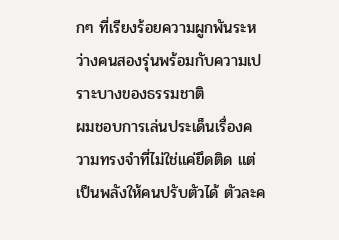กๆ ที่เรียงร้อยความผูกพันระหว่างคนสองรุ่นพร้อมกับความเปราะบางของธรรมชาติ
ผมชอบการเล่นประเด็นเรื่องความทรงจำที่ไม่ใช่แค่ยึดติด แต่เป็นพลังให้คนปรับตัวได้ ตัวละค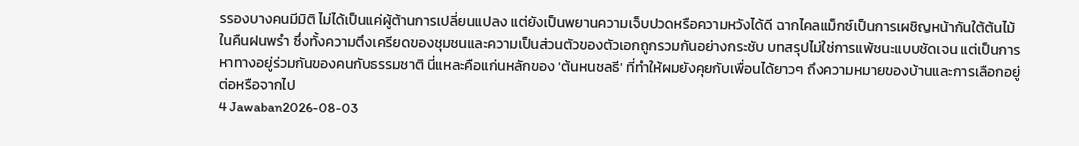รรองบางคนมีมิติ ไม่ได้เป็นแค่ผู้ต้านการเปลี่ยนแปลง แต่ยังเป็นพยานความเจ็บปวดหรือความหวังได้ดี ฉากไคลแม็กซ์เป็นการเผชิญหน้ากันใต้ต้นไม้ในคืนฝนพรำ ซึ่งทั้งความตึงเครียดของชุมชนและความเป็นส่วนตัวของตัวเอกถูกรวมกันอย่างกระชับ บทสรุปไม่ใช่การแพ้ชนะแบบชัดเจน แต่เป็นการหาทางอยู่ร่วมกันของคนกับธรรมชาติ นี่แหละคือแก่นหลักของ 'ต้นหนชลธี' ที่ทำให้ผมยังคุยกับเพื่อนได้ยาวๆ ถึงความหมายของบ้านและการเลือกอยู่ต่อหรือจากไป
4 Jawaban2026-08-03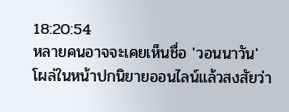18:20:54
หลายคนอาจจะเคยเห็นชื่อ 'วอนนาวัน' โผล่ในหน้าปกนิยายออนไลน์แล้วสงสัยว่า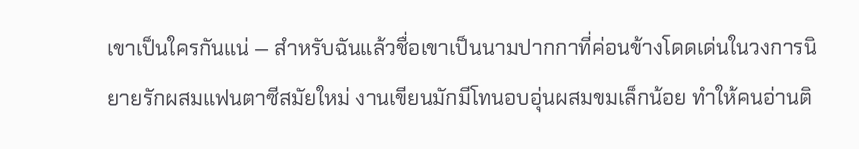เขาเป็นใครกันแน่ — สำหรับฉันแล้วชื่อเขาเป็นนามปากกาที่ค่อนข้างโดดเด่นในวงการนิยายรักผสมแฟนตาซีสมัยใหม่ งานเขียนมักมีโทนอบอุ่นผสมขมเล็กน้อย ทำให้คนอ่านติ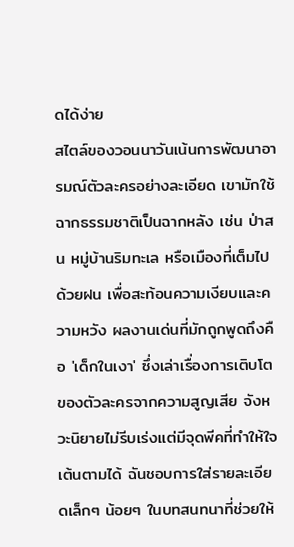ดได้ง่าย
สไตล์ของวอนนาวันเน้นการพัฒนาอารมณ์ตัวละครอย่างละเอียด เขามักใช้ฉากธรรมชาติเป็นฉากหลัง เช่น ป่าสน หมู่บ้านริมทะเล หรือเมืองที่เต็มไปด้วยฝน เพื่อสะท้อนความเงียบและความหวัง ผลงานเด่นที่มักถูกพูดถึงคือ 'เด็กในเงา' ซึ่งเล่าเรื่องการเติบโตของตัวละครจากความสูญเสีย จังหวะนิยายไม่รีบเร่งแต่มีจุดพีคที่ทำให้ใจเต้นตามได้ ฉันชอบการใส่รายละเอียดเล็กๆ น้อยๆ ในบทสนทนาที่ช่วยให้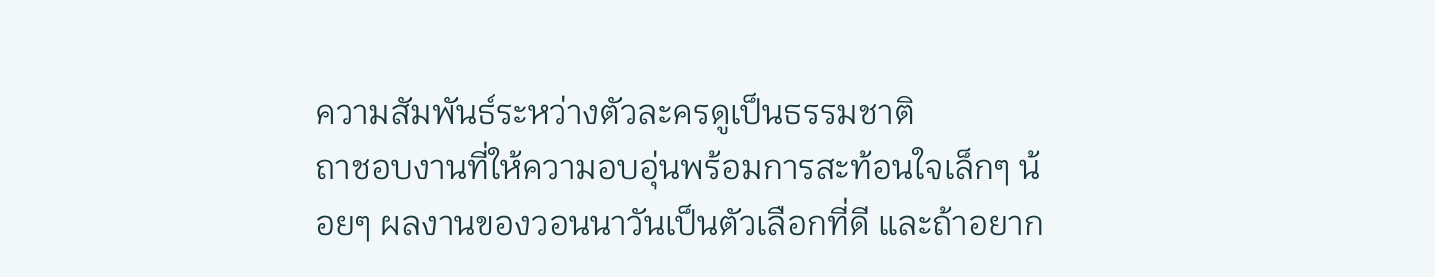ความสัมพันธ์ระหว่างตัวละครดูเป็นธรรมชาติ
ถาชอบงานที่ให้ความอบอุ่นพร้อมการสะท้อนใจเล็กๆ น้อยๆ ผลงานของวอนนาวันเป็นตัวเลือกที่ดี และถ้าอยาก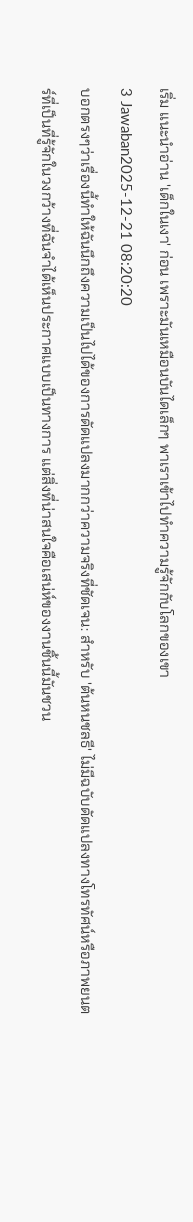เริ่ม แนะนำอ่าน 'เด็กในเงา' ก่อน เพราะมันเหมือนบันไดเล็กๆ พาเราเข้าไปทำความรู้จักกับโลกของเขา
3 Jawaban2025-12-21 08:20:20
บอกตรงๆว่าเรื่องนี้ทำให้ฉันนึกถึงความเป็นไปได้ของการดัดแปลงมากกว่าความจริงที่ชัดเจน: สำหรับ 'ต้นหนชลธี' ไม่มีฉบับดัดแปลงทางโทรทัศน์หรือภาพยนตร์ที่เป็นที่รู้จักในวงกว้างที่ฉันจำได้เห็นประกาศแบบเป็นทางการ แต่สิ่งที่น่าสนใจคือเสน่ห์ของงานชิ้นนี้มันชวน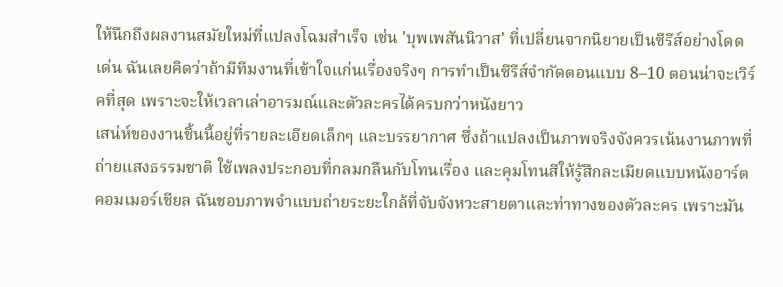ให้นึกถึงผลงานสมัยใหม่ที่แปลงโฉมสำเร็จ เช่น 'บุพเพสันนิวาส' ที่เปลี่ยนจากนิยายเป็นซีรีส์อย่างโดดเด่น ฉันเลยคิดว่าถ้ามีทีมงานที่เข้าใจแก่นเรื่องจริงๆ การทำเป็นซีรีส์จำกัดตอนแบบ 8–10 ตอนน่าจะเวิร์คที่สุด เพราะจะให้เวลาเล่าอารมณ์และตัวละครได้ครบกว่าหนังยาว
เสน่ห์ของงานชิ้นนี้อยู่ที่รายละเอียดเล็กๆ และบรรยากาศ ซึ่งถ้าแปลงเป็นภาพจริงจังควรเน้นงานภาพที่ถ่ายแสงธรรมชาติ ใช้เพลงประกอบที่กลมกลืนกับโทนเรื่อง และคุมโทนสีให้รู้สึกละเมียดแบบหนังอาร์ตคอมเมอร์เชียล ฉันชอบภาพจำแบบถ่ายระยะใกล้ที่จับจังหวะสายตาและท่าทางของตัวละคร เพราะมัน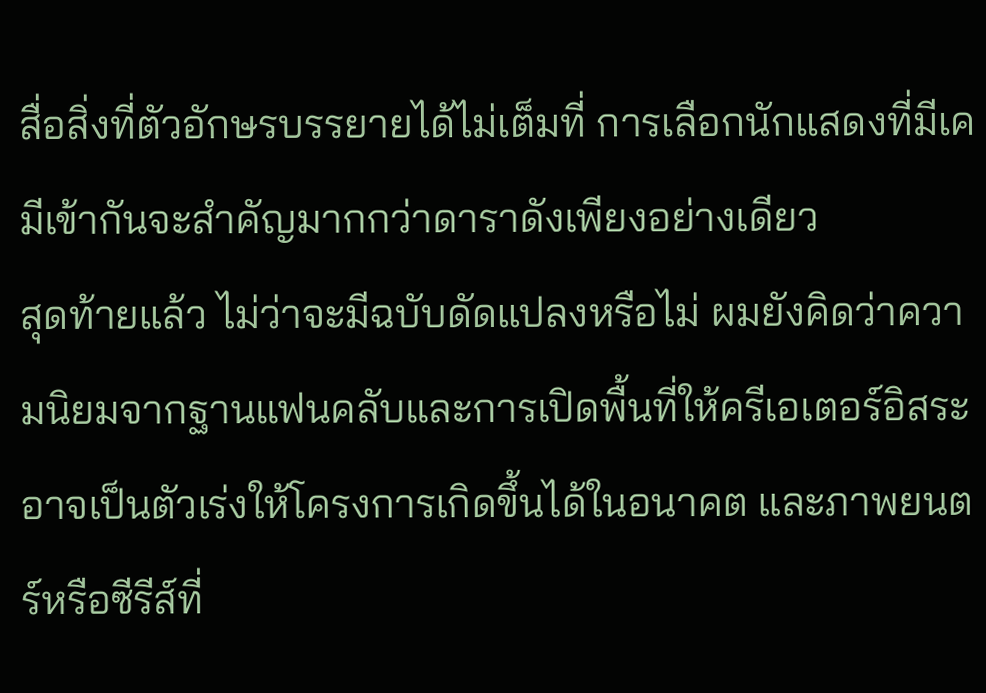สื่อสิ่งที่ตัวอักษรบรรยายได้ไม่เต็มที่ การเลือกนักแสดงที่มีเคมีเข้ากันจะสำคัญมากกว่าดาราดังเพียงอย่างเดียว
สุดท้ายแล้ว ไม่ว่าจะมีฉบับดัดแปลงหรือไม่ ผมยังคิดว่าความนิยมจากฐานแฟนคลับและการเปิดพื้นที่ให้ครีเอเตอร์อิสระอาจเป็นตัวเร่งให้โครงการเกิดขึ้นได้ในอนาคต และภาพยนตร์หรือซีรีส์ที่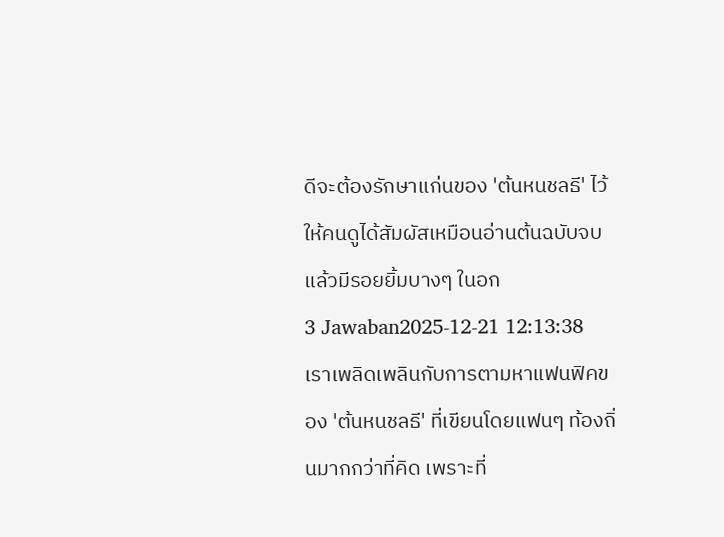ดีจะต้องรักษาแก่นของ 'ต้นหนชลธี' ไว้ให้คนดูได้สัมผัสเหมือนอ่านต้นฉบับจบแล้วมีรอยยิ้มบางๆ ในอก
3 Jawaban2025-12-21 12:13:38
เราเพลิดเพลินกับการตามหาแฟนฟิคของ 'ต้นหนชลธี' ที่เขียนโดยแฟนๆ ท้องถิ่นมากกว่าที่คิด เพราะที่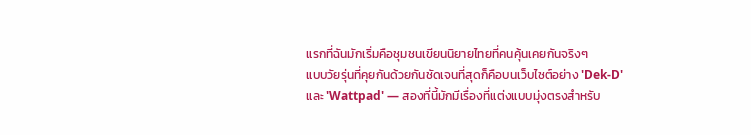แรกที่ฉันมักเริ่มคือชุมชนเขียนนิยายไทยที่คนคุ้นเคยกันจริงๆ
แบบวัยรุ่นที่คุยกันด้วยกันชัดเจนที่สุดก็คือบนเว็บไซต์อย่าง 'Dek-D' และ 'Wattpad' — สองที่นี้มักมีเรื่องที่แต่งแบบมุ่งตรงสำหรับ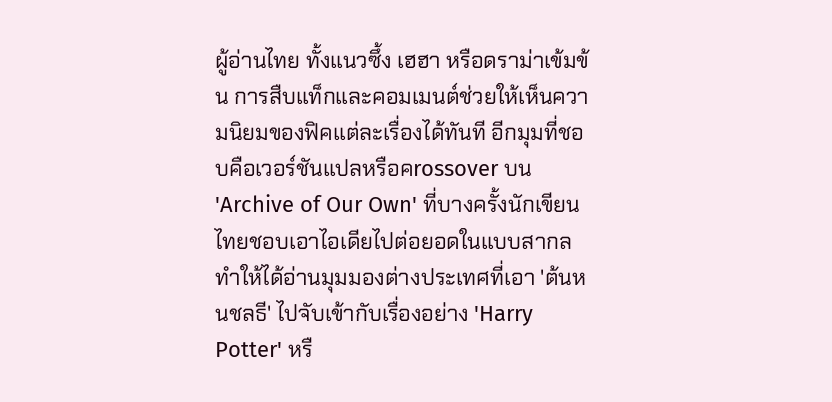ผู้อ่านไทย ทั้งแนวซึ้ง เฮฮา หรือดราม่าเข้มข้น การสืบแท็กและคอมเมนต์ช่วยให้เห็นความนิยมของฟิคแต่ละเรื่องได้ทันที อีกมุมที่ชอบคือเวอร์ชันแปลหรือคrossover บน 'Archive of Our Own' ที่บางครั้งนักเขียนไทยชอบเอาไอเดียไปต่อยอดในแบบสากล ทำให้ได้อ่านมุมมองต่างประเทศที่เอา 'ต้นหนชลธี' ไปจับเข้ากับเรื่องอย่าง 'Harry Potter' หรื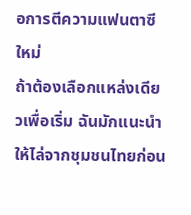อการตีความแฟนตาซีใหม่
ถ้าต้องเลือกแหล่งเดียวเพื่อเริ่ม ฉันมักแนะนำให้ไล่จากชุมชนไทยก่อน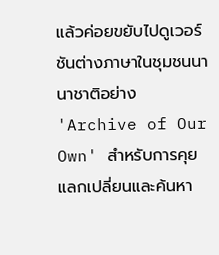แล้วค่อยขยับไปดูเวอร์ชันต่างภาษาในชุมชนนานาชาติอย่าง 'Archive of Our Own' สำหรับการคุยแลกเปลี่ยนและค้นหา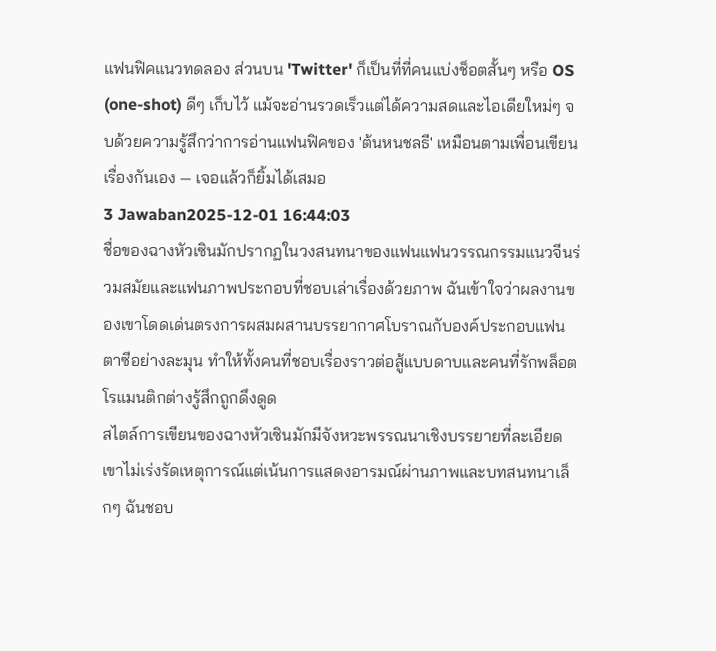แฟนฟิคแนวทดลอง ส่วนบน 'Twitter' ก็เป็นที่ที่คนแบ่งช็อตสั้นๆ หรือ OS (one-shot) ดีๆ เก็บไว้ แม้จะอ่านรวดเร็วแต่ได้ความสดและไอเดียใหม่ๆ จบด้วยความรู้สึกว่าการอ่านแฟนฟิคของ 'ต้นหนชลธี' เหมือนตามเพื่อนเขียนเรื่องกันเอง — เจอแล้วก็ยิ้มได้เสมอ
3 Jawaban2025-12-01 16:44:03
ชื่อของฉางหัวเซินมักปรากฏในวงสนทนาของแฟนแฟนวรรณกรรมแนวจีนร่วมสมัยและแฟนภาพประกอบที่ชอบเล่าเรื่องด้วยภาพ ฉันเข้าใจว่าผลงานของเขาโดดเด่นตรงการผสมผสานบรรยากาศโบราณกับองค์ประกอบแฟนตาซีอย่างละมุน ทำให้ทั้งคนที่ชอบเรื่องราวต่อสู้แบบดาบและคนที่รักพล็อตโรแมนติกต่างรู้สึกถูกดึงดูด
สไตล์การเขียนของฉางหัวเซินมักมีจังหวะพรรณนาเชิงบรรยายที่ละเอียด เขาไม่เร่งรัดเหตุการณ์แต่เน้นการแสดงอารมณ์ผ่านภาพและบทสนทนาเล็กๆ ฉันชอบ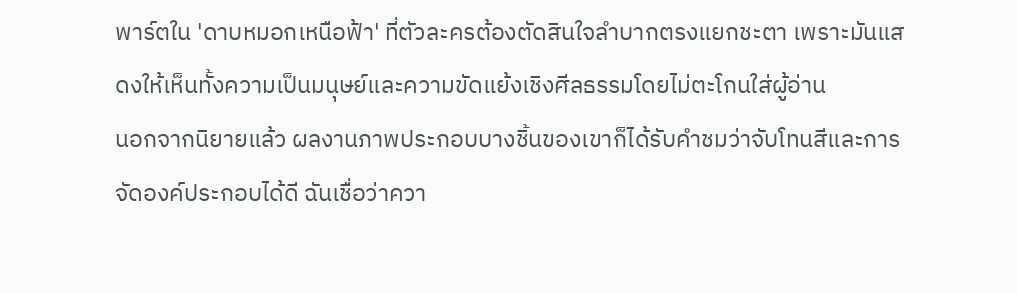พาร์ตใน 'ดาบหมอกเหนือฟ้า' ที่ตัวละครต้องตัดสินใจลำบากตรงแยกชะตา เพราะมันแสดงให้เห็นทั้งความเป็นมนุษย์และความขัดแย้งเชิงศีลธรรมโดยไม่ตะโกนใส่ผู้อ่าน
นอกจากนิยายแล้ว ผลงานภาพประกอบบางชิ้นของเขาก็ได้รับคำชมว่าจับโทนสีและการจัดองค์ประกอบได้ดี ฉันเชื่อว่าควา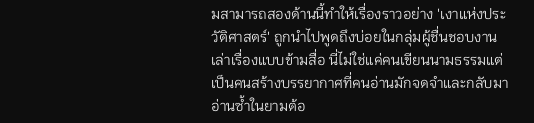มสามารถสองด้านนี้ทำให้เรื่องราวอย่าง 'เงาแห่งประวัติศาสตร์' ถูกนำไปพูดถึงบ่อยในกลุ่มผู้ชื่นชอบงานเล่าเรื่องแบบข้ามสื่อ นี่ไม่ใช่แค่คนเขียนนามธรรมแต่เป็นคนสร้างบรรยากาศที่คนอ่านมักจดจำและกลับมาอ่านซ้ำในยามต้อ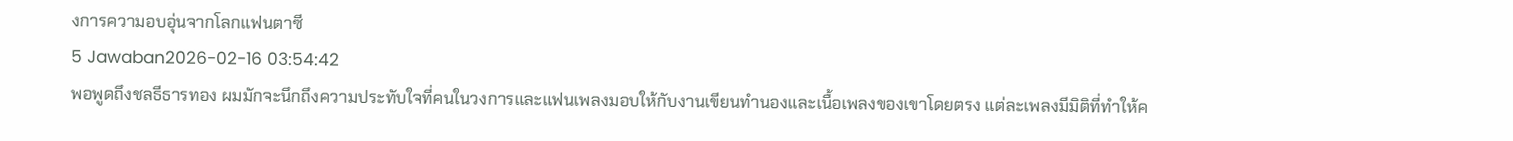งการความอบอุ่นจากโลกแฟนตาซี
5 Jawaban2026-02-16 03:54:42
พอพูดถึงชลธีธารทอง ผมมักจะนึกถึงความประทับใจที่คนในวงการและแฟนเพลงมอบให้กับงานเขียนทำนองและเนื้อเพลงของเขาโดยตรง แต่ละเพลงมีมิติที่ทำให้ค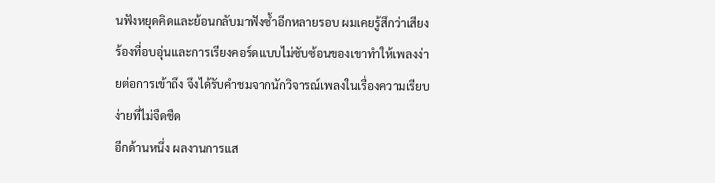นฟังหยุดคิดและย้อนกลับมาฟังซ้ำอีกหลายรอบ ผมเคยรู้สึกว่าเสียงร้องที่อบอุ่นและการเรียงคอร์ดแบบไม่ซับซ้อนของเขาทำให้เพลงง่ายต่อการเข้าถึง จึงได้รับคำชมจากนักวิจารณ์เพลงในเรื่องความเรียบง่ายที่ไม่จืดชืด
อีกด้านหนึ่ง ผลงานการแส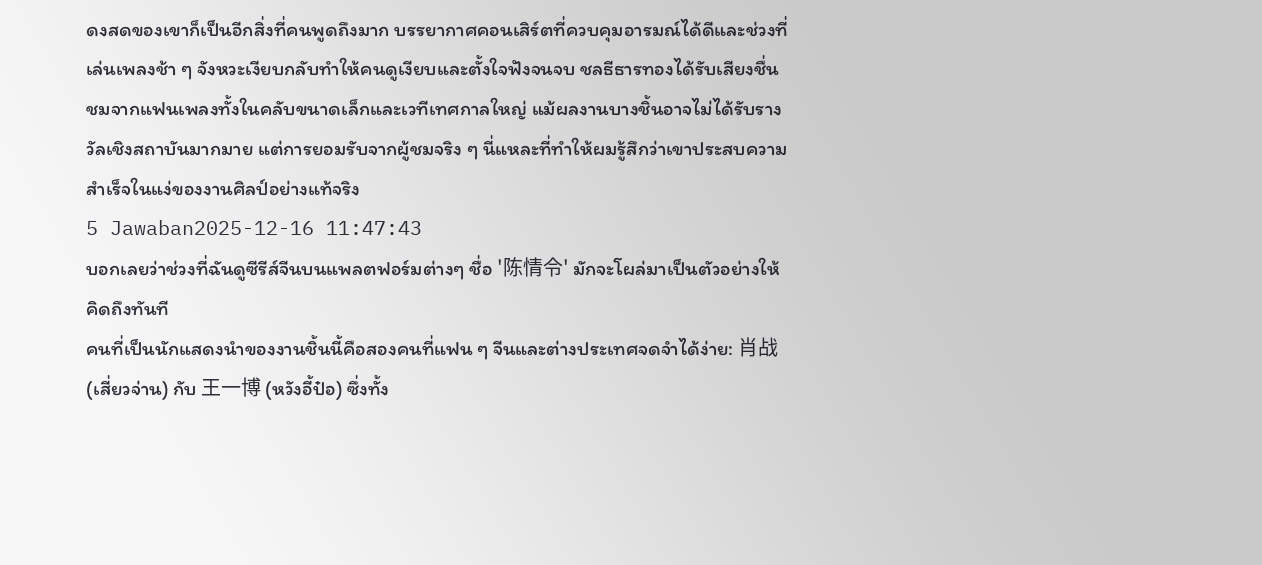ดงสดของเขาก็เป็นอีกสิ่งที่คนพูดถึงมาก บรรยากาศคอนเสิร์ตที่ควบคุมอารมณ์ได้ดีและช่วงที่เล่นเพลงช้า ๆ จังหวะเงียบกลับทำให้คนดูเงียบและตั้งใจฟังจนจบ ชลธีธารทองได้รับเสียงชื่นชมจากแฟนเพลงทั้งในคลับขนาดเล็กและเวทีเทศกาลใหญ่ แม้ผลงานบางชิ้นอาจไม่ได้รับรางวัลเชิงสถาบันมากมาย แต่การยอมรับจากผู้ชมจริง ๆ นี่แหละที่ทำให้ผมรู้สึกว่าเขาประสบความสำเร็จในแง่ของงานศิลป์อย่างแท้จริง
5 Jawaban2025-12-16 11:47:43
บอกเลยว่าช่วงที่ฉันดูซีรีส์จีนบนแพลตฟอร์มต่างๆ ชื่อ '陈情令' มักจะโผล่มาเป็นตัวอย่างให้คิดถึงทันที
คนที่เป็นนักแสดงนำของงานชิ้นนี้คือสองคนที่แฟน ๆ จีนและต่างประเทศจดจำได้ง่าย: 肖战 (เสี่ยวจ่าน) กับ 王一博 (หวังอี้ป๋อ) ซึ่งทั้ง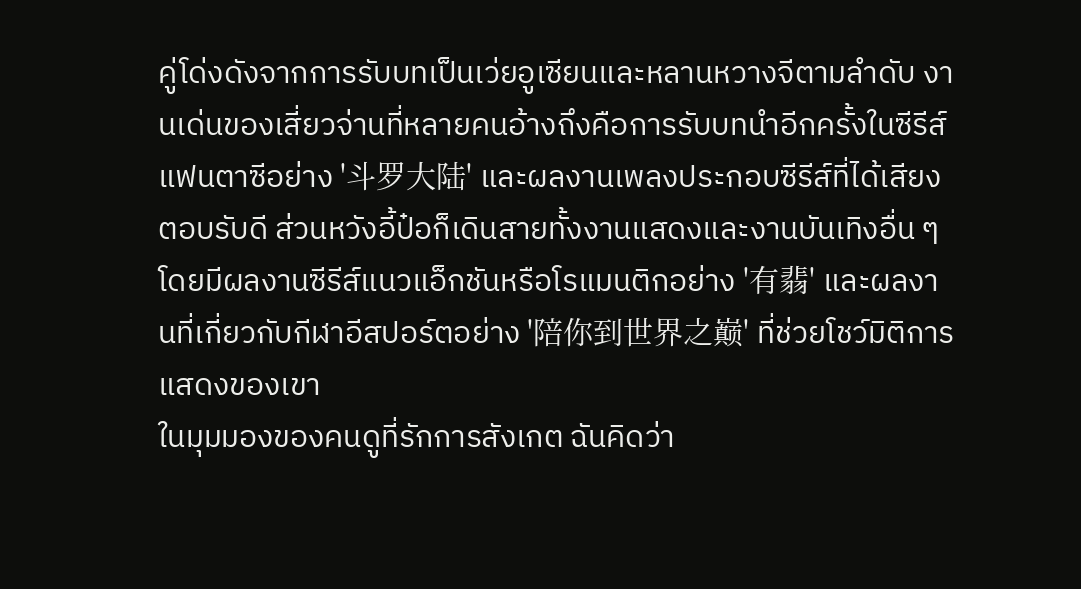คู่โด่งดังจากการรับบทเป็นเว่ยอูเซียนและหลานหวางจีตามลำดับ งานเด่นของเสี่ยวจ่านที่หลายคนอ้างถึงคือการรับบทนำอีกครั้งในซีรีส์แฟนตาซีอย่าง '斗罗大陆' และผลงานเพลงประกอบซีรีส์ที่ได้เสียงตอบรับดี ส่วนหวังอี้ป๋อก็เดินสายทั้งงานแสดงและงานบันเทิงอื่น ๆ โดยมีผลงานซีรีส์แนวแอ็กชันหรือโรแมนติกอย่าง '有翡' และผลงานที่เกี่ยวกับกีฬาอีสปอร์ตอย่าง '陪你到世界之巅' ที่ช่วยโชว์มิติการแสดงของเขา
ในมุมมองของคนดูที่รักการสังเกต ฉันคิดว่า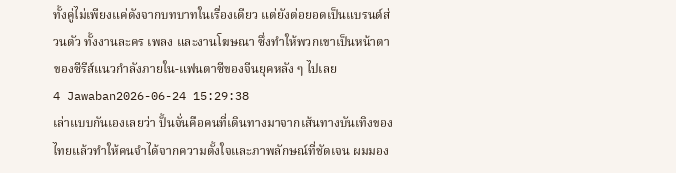ทั้งคู่ไม่เพียงแค่ดังจากบทบาทในเรื่องเดียว แต่ยังต่อยอดเป็นแบรนด์ส่วนตัว ทั้งงานละคร เพลง และงานโฆษณา ซึ่งทำให้พวกเขาเป็นหน้าตาของซีรีส์แนวกำลังภายใน-แฟนตาซีของจีนยุคหลัง ๆ ไปเลย
4 Jawaban2026-06-24 15:29:38
เล่าแบบกันเองเลยว่า ปั้นจั่นคือคนที่เดินทางมาจากเส้นทางบันเทิงของไทยแล้วทำให้คนจำได้จากความตั้งใจและภาพลักษณ์ที่ชัดเจน ผมมอง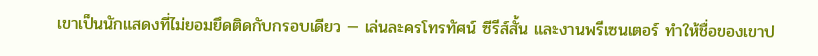เขาเป็นนักแสดงที่ไม่ยอมยึดติดกับกรอบเดียว — เล่นละครโทรทัศน์ ซีรีส์สั้น และงานพรีเซนเตอร์ ทำให้ชื่อของเขาป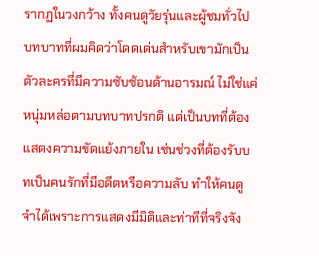รากฏในวงกว้าง ทั้งคนดูวัยรุ่นและผู้ชมทั่วไป
บทบาทที่ผมคิดว่าโดดเด่นสำหรับเขามักเป็นตัวละครที่มีความซับซ้อนด้านอารมณ์ ไม่ใช่แค่หนุ่มหล่อตามบทบาทปรกติ แต่เป็นบทที่ต้องแสดงความขัดแย้งภายใน เช่นช่วงที่ต้องรับบทเป็นคนรักที่มีอดีตหรือความลับ ทำให้คนดูจำได้เพราะการแสดงมีมิติและท่าทีที่จริงจัง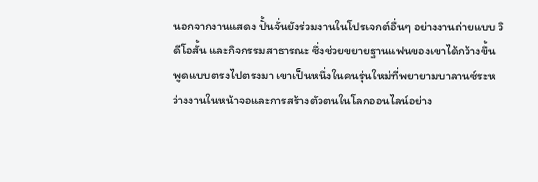นอกจากงานแสดง ปั้นจั่นยังร่วมงานในโปรเจกต์อื่นๆ อย่างงานถ่ายแบบ วิดีโอสั้น และกิจกรรมสาธารณะ ซึ่งช่วยขยายฐานแฟนของเขาได้กว้างขึ้น พูดแบบตรงไปตรงมา เขาเป็นหนึ่งในคนรุ่นใหม่ที่พยายามบาลานซ์ระหว่างงานในหน้าจอและการสร้างตัวตนในโลกออนไลน์อย่าง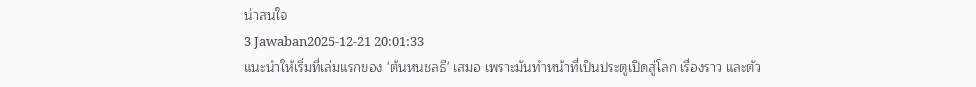น่าสนใจ
3 Jawaban2025-12-21 20:01:33
แนะนำให้เริ่มที่เล่มแรกของ 'ต้นหนชลธี' เสมอ เพราะมันทำหน้าที่เป็นประตูเปิดสู่โลก เรื่องราว และตัว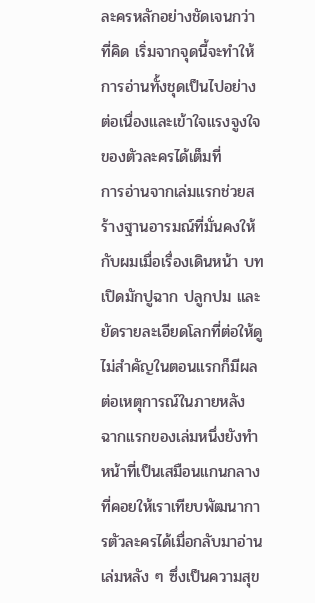ละครหลักอย่างชัดเจนกว่าที่คิด เริ่มจากจุดนี้จะทำให้การอ่านทั้งชุดเป็นไปอย่างต่อเนื่องและเข้าใจแรงจูงใจของตัวละครได้เต็มที่
การอ่านจากเล่มแรกช่วยสร้างฐานอารมณ์ที่มั่นคงให้กับผมเมื่อเรื่องเดินหน้า บทเปิดมักปูฉาก ปลูกปม และยัดรายละเอียดโลกที่ต่อให้ดูไม่สำคัญในตอนแรกก็มีผลต่อเหตุการณ์ในภายหลัง ฉากแรกของเล่มหนึ่งยังทำหน้าที่เป็นเสมือนแกนกลางที่คอยให้เราเทียบพัฒนาการตัวละครได้เมื่อกลับมาอ่านเล่มหลัง ๆ ซึ่งเป็นความสุข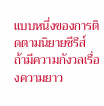แบบหนึ่งของการติดตามนิยายซีรีส์
ถ้ามีความกังวลเรื่องความยาว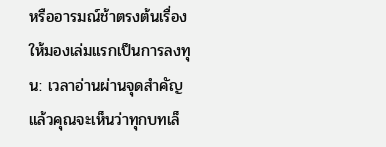หรืออารมณ์ช้าตรงต้นเรื่อง ให้มองเล่มแรกเป็นการลงทุน: เวลาอ่านผ่านจุดสำคัญแล้วคุณจะเห็นว่าทุกบทเล็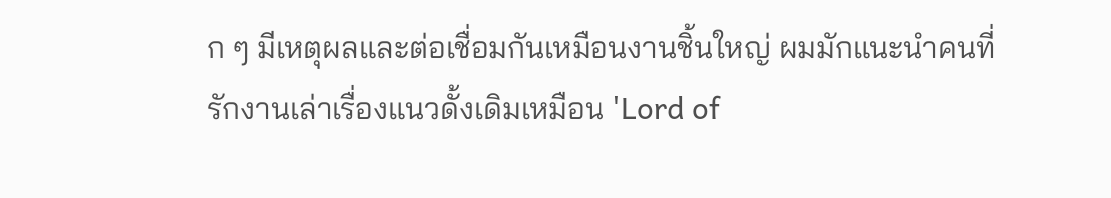ก ๆ มีเหตุผลและต่อเชื่อมกันเหมือนงานชิ้นใหญ่ ผมมักแนะนำคนที่รักงานเล่าเรื่องแนวดั้งเดิมเหมือน 'Lord of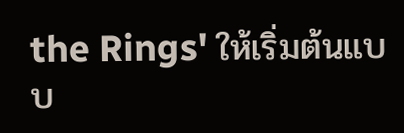the Rings' ให้เริ่มต้นแบบ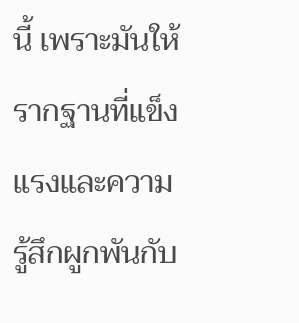นี้ เพราะมันให้รากฐานที่แข็งแรงและความรู้สึกผูกพันกับ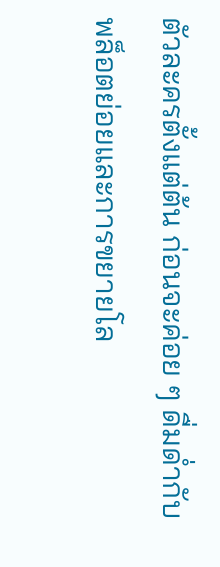ตัวละครตั้งแต่ต้น ก่อนจะค่อย ๆ ดื่มด่ำกับพล็อตย่อยและการขยายโล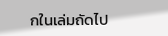กในเล่มถัดไป